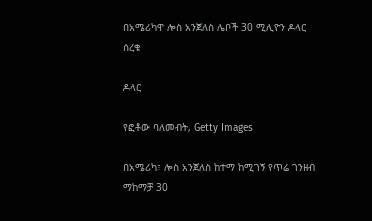በአሜሪካዋ ሎስ አንጀለስ ሌቦች 30 ሚሊዮን ዶላር ሰረቁ

ዶላር

የፎቶው ባለመብት, Getty Images

በአሜሪካ፣ ሎስ አንጀለስ ከተማ ከሚገኝ የጥሬ ገንዘብ ማከማቻ 30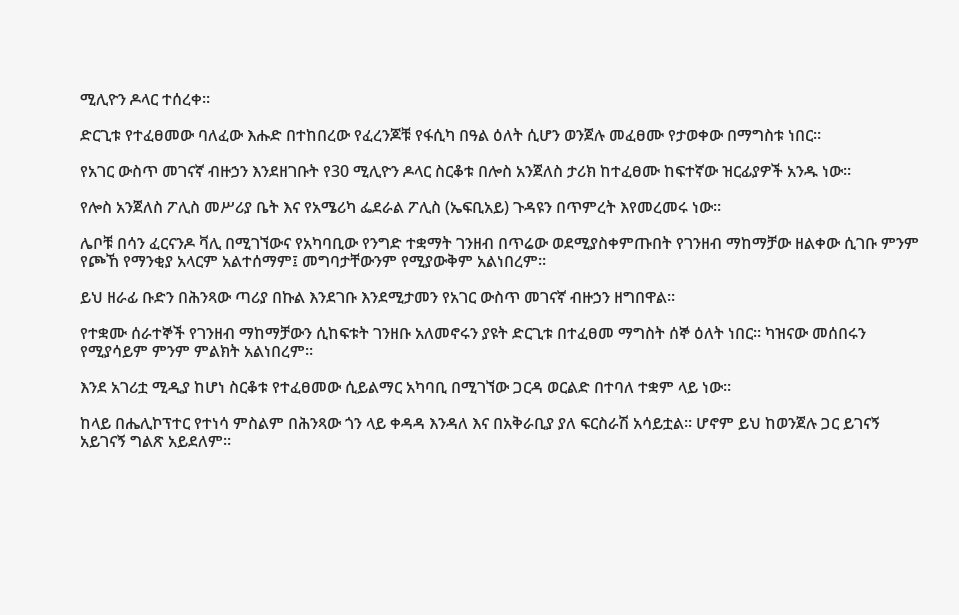ሚሊዮን ዶላር ተሰረቀ።

ድርጊቱ የተፈፀመው ባለፈው እሑድ በተከበረው የፈረንጆቹ የፋሲካ በዓል ዕለት ሲሆን ወንጀሉ መፈፀሙ የታወቀው በማግስቱ ነበር።

የአገር ውስጥ መገናኛ ብዙኃን እንደዘገቡት የ30 ሚሊዮን ዶላር ስርቆቱ በሎስ አንጀለስ ታሪክ ከተፈፀሙ ከፍተኛው ዝርፊያዎች አንዱ ነው።

የሎስ አንጀለስ ፖሊስ መሥሪያ ቤት እና የአሜሪካ ፌደራል ፖሊስ (ኤፍቢአይ) ጉዳዩን በጥምረት እየመረመሩ ነው።

ሌቦቹ በሳን ፈርናንዶ ቫሊ በሚገኘውና የአካባቢው የንግድ ተቋማት ገንዘብ በጥሬው ወደሚያስቀምጡበት የገንዘብ ማከማቻው ዘልቀው ሲገቡ ምንም የጮኸ የማንቂያ አላርም አልተሰማም፤ መግባታቸውንም የሚያውቅም አልነበረም።

ይህ ዘራፊ ቡድን በሕንጻው ጣሪያ በኩል እንደገቡ እንደሚታመን የአገር ውስጥ መገናኛ ብዙኃን ዘግበዋል።

የተቋሙ ሰራተኞች የገንዘብ ማከማቻውን ሲከፍቱት ገንዘቡ አለመኖሩን ያዩት ድርጊቱ በተፈፀመ ማግስት ሰኞ ዕለት ነበር። ካዝናው መሰበሩን የሚያሳይም ምንም ምልክት አልነበረም።

እንደ አገሪቷ ሚዲያ ከሆነ ስርቆቱ የተፈፀመው ሲይልማር አካባቢ በሚገኘው ጋርዳ ወርልድ በተባለ ተቋም ላይ ነው።

ከላይ በሔሊኮፕተር የተነሳ ምስልም በሕንጻው ጎን ላይ ቀዳዳ እንዳለ እና በአቅራቢያ ያለ ፍርስራሽ አሳይቷል። ሆኖም ይህ ከወንጀሉ ጋር ይገናኝ አይገናኝ ግልጽ አይደለም።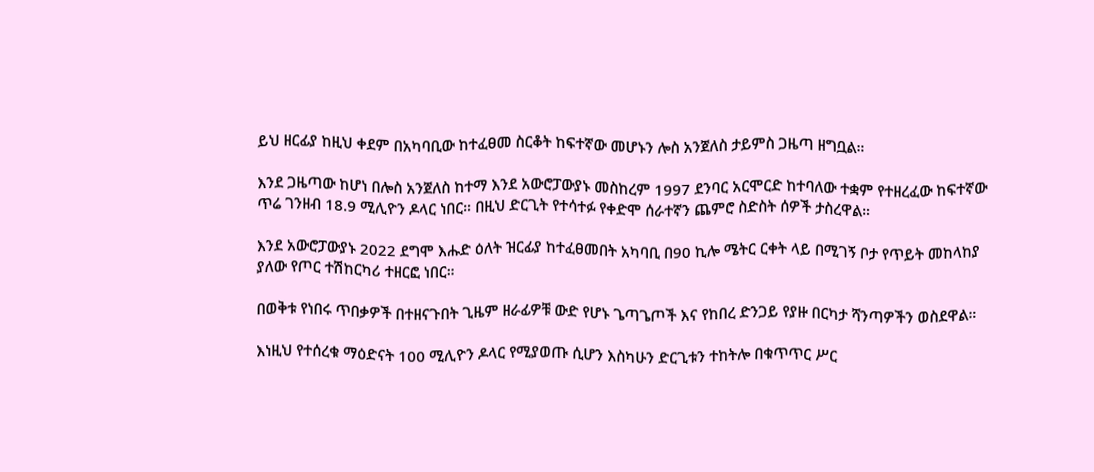ይህ ዘርፊያ ከዚህ ቀደም በአካባቢው ከተፈፀመ ስርቆት ከፍተኛው መሆኑን ሎስ አንጀለስ ታይምስ ጋዜጣ ዘግቧል።

እንደ ጋዜጣው ከሆነ በሎስ አንጀለስ ከተማ እንደ አውሮፓውያኑ መስከረም 1997 ደንባር አርሞርድ ከተባለው ተቋም የተዘረፈው ከፍተኛው ጥሬ ገንዘብ 18.9 ሚሊዮን ዶላር ነበር። በዚህ ድርጊት የተሳተፉ የቀድሞ ሰራተኛን ጨምሮ ስድስት ሰዎች ታስረዋል።

እንደ አውሮፓውያኑ 2022 ደግሞ እሑድ ዕለት ዝርፊያ ከተፈፀመበት አካባቢ በ90 ኪሎ ሜትር ርቀት ላይ በሚገኝ ቦታ የጥይት መከላከያ ያለው የጦር ተሽከርካሪ ተዘርፎ ነበር።

በወቅቱ የነበሩ ጥበቃዎች በተዘናጉበት ጊዜም ዘራፊዎቹ ውድ የሆኑ ጌጣጌጦች እና የከበረ ድንጋይ የያዙ በርካታ ሻንጣዎችን ወስደዋል።

እነዚህ የተሰረቁ ማዕድናት 100 ሚሊዮን ዶላር የሚያወጡ ሲሆን እስካሁን ድርጊቱን ተከትሎ በቁጥጥር ሥር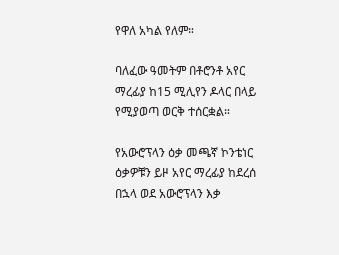የዋለ አካል የለም።

ባለፈው ዓመትም በቶሮንቶ አየር ማረፊያ ከ15 ሚሊየን ዶላር በላይ የሚያወጣ ወርቅ ተሰርቋል።

የአውሮፕላን ዕቃ መጫኛ ኮንቴነር ዕቃዎቹን ይዞ አየር ማረፊያ ከደረሰ በኋላ ወደ አውሮፕላን እቃ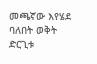መጫኛው እየሄደ ባለበት ወቅት ድርጊቱ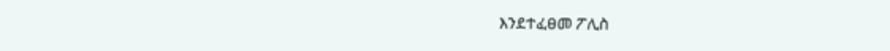እንደተፈፀመ ፖሊስ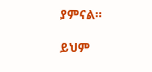ያምናል።

ይህም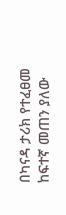በካናዳ ታሪክ የተፈፀመ ከፍተኛ መጠን ያለው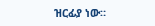ዝርፊያ ነው።